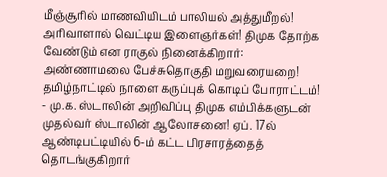மீஞ்சூரில் மாணவியிடம் பாலியல் அத்துமீறல்! அரிவாளால் வெட்டிய இளைஞர்கள்! திமுக தோற்க வேண்டும் என ராகுல் நினைக்கிறார்: அண்ணாமலை பேச்சுதொகுதி மறுவரையறை! தமிழ்நாட்டில் நாளை கருப்புக் கொடிப் போராட்டம்! - மு.க. ஸ்டாலின் அறிவிப்பு திமுக எம்பிக்களுடன் முதல்வர் ஸ்டாலின் ஆலோசனை! ஏப். 17ல் ஆண்டிபட்டியில் 6-ம் கட்ட பிரசாரத்தைத் தொடங்குகிறார்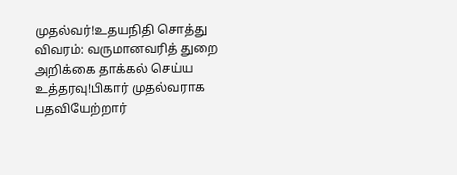முதல்வர்!உதயநிதி சொத்து விவரம்: வருமானவரித் துறை அறிக்கை தாக்கல் செய்ய உத்தரவு!பிகார் முதல்வராக பதவியேற்றார்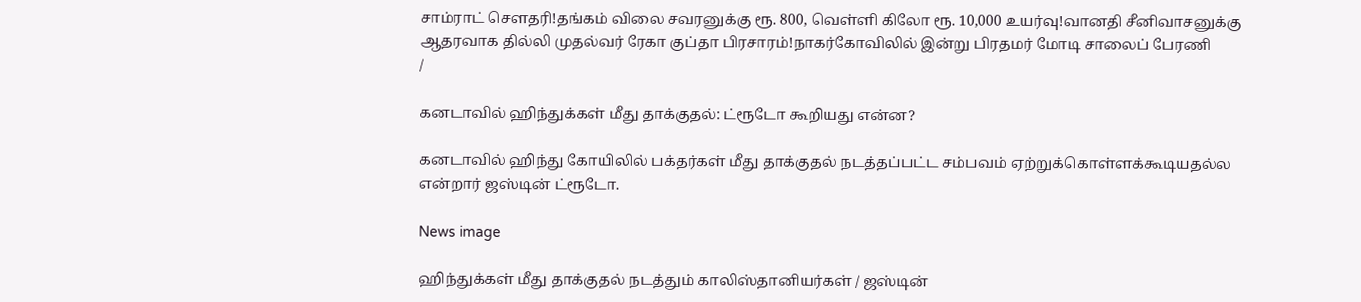சாம்ராட் சௌதரி!தங்கம் விலை சவரனுக்கு ரூ. 800, வெள்ளி கிலோ ரூ. 10,000 உயர்வு!வானதி சீனிவாசனுக்கு ஆதரவாக தில்லி முதல்வர் ரேகா குப்தா பிரசாரம்!நாகர்கோவிலில் இன்று பிரதமர் மோடி சாலைப் பேரணி
/

கனடாவில் ஹிந்துக்கள் மீது தாக்குதல்: ட்ரூடோ கூறியது என்ன?

கனடாவில் ஹிந்து கோயிலில் பக்தர்கள் மீது தாக்குதல் நடத்தப்பட்ட சம்பவம் ஏற்றுக்கொள்ளக்கூடியதல்ல என்றார் ஜஸ்டின் ட்ரூடோ.

News image

ஹிந்துக்கள் மீது தாக்குதல் நடத்தும் காலிஸ்தானியர்கள் / ஜஸ்டின்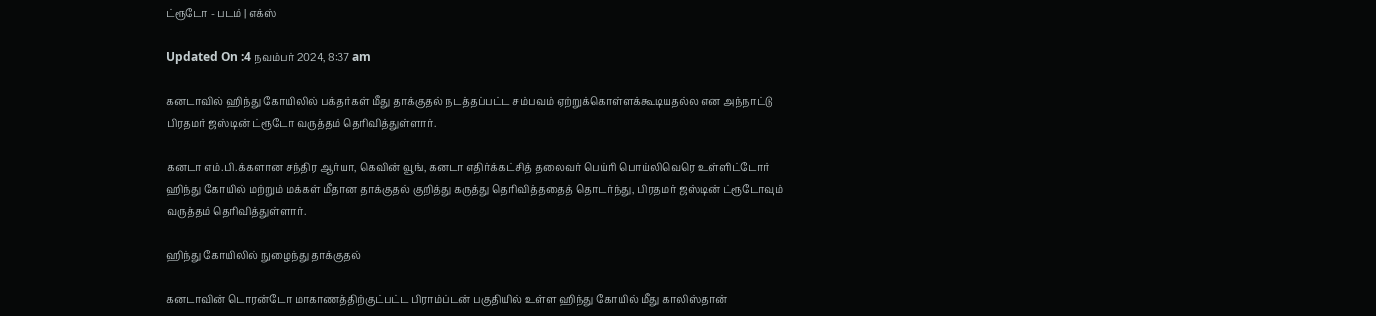ட்ரூடோ - படம் | எக்ஸ்

Updated On :4 நவம்பர் 2024, 8:37 am

கனடாவில் ஹிந்து கோயிலில் பக்தர்கள் மீது தாக்குதல் நடத்தப்பட்ட சம்பவம் ஏற்றுக்கொள்ளக்கூடியதல்ல என அந்நாட்டு பிரதமர் ஜஸ்டின் ட்ரூடோ வருத்தம் தெரிவித்துள்ளார்.

கனடா எம்.பி.க்களான சந்திர ஆர்யா, கெவின் வூங், கனடா எதிர்க்கட்சித் தலைவர் பெய்ரி பொய்லிவெரெ உள்ளிட்டோர் ஹிந்து கோயில் மற்றும் மக்கள் மீதான தாக்குதல் குறித்து கருத்து தெரிவித்ததைத் தொடர்ந்து, பிரதமர் ஜஸ்டின் ட்ரூடோவும் வருத்தம் தெரிவித்துள்ளார்.

ஹிந்து கோயிலில் நுழைந்து தாக்குதல்

கனடாவின் டொரன்டோ மாகாணத்திற்குட்பட்ட பிராம்ப்டன் பகுதியில் உள்ள ஹிந்து கோயில் மீது காலிஸ்தான்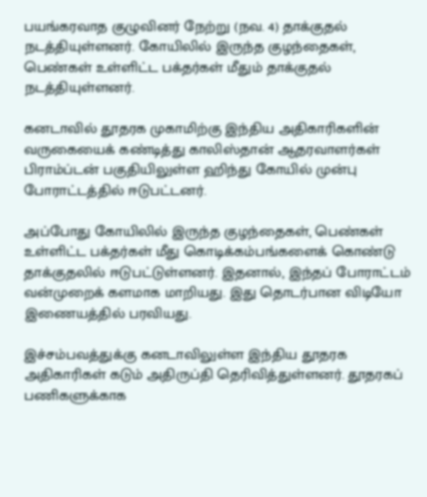பயங்கரவாத குழுவினர் நேற்று (நவ. 4) தாக்குதல் நடத்தியுள்ளனர். கோயிலில் இருந்த குழந்தைகள், பெண்கள் உள்ளிட்ட பக்தர்கள் மீதும் தாக்குதல் நடத்தியுள்ளனர்.

கனடாவில் தூதரக முகாமிற்கு இந்திய அதிகாரிகளின் வருகையைக் கண்டித்து காலிஸ்தான் ஆதரவாளர்கள் பிராம்ப்டன் பகுதியிலுள்ள ஹிந்து கோயில் முன்பு போராட்டத்தில் ஈடுபட்டனர்.

அப்போது கோயிலில் இருந்த குழந்தைகள், பெண்கள் உள்ளிட்ட பக்தர்கள் மீது கொடிக்கம்பங்களைக் கொண்டு தாக்குதலில் ஈடுபட்டுள்ளனர். இதனால், இந்தப் போராட்டம் வன்முறைக் களமாக மாறியது. இது தொடர்பான விடியோ இணையத்தில் பரவியது.

இச்சம்பவத்துக்கு கனடாவிலுள்ள இந்திய தூதரக அதிகாரிகள் கடும் அதிருப்தி தெரிவித்துள்ளனர். தூதரகப் பணிகளுக்காக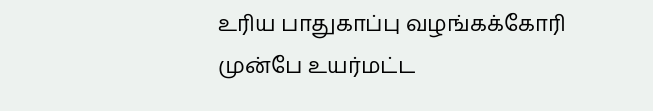உரிய பாதுகாப்பு வழங்கக்கோரி முன்பே உயர்மட்ட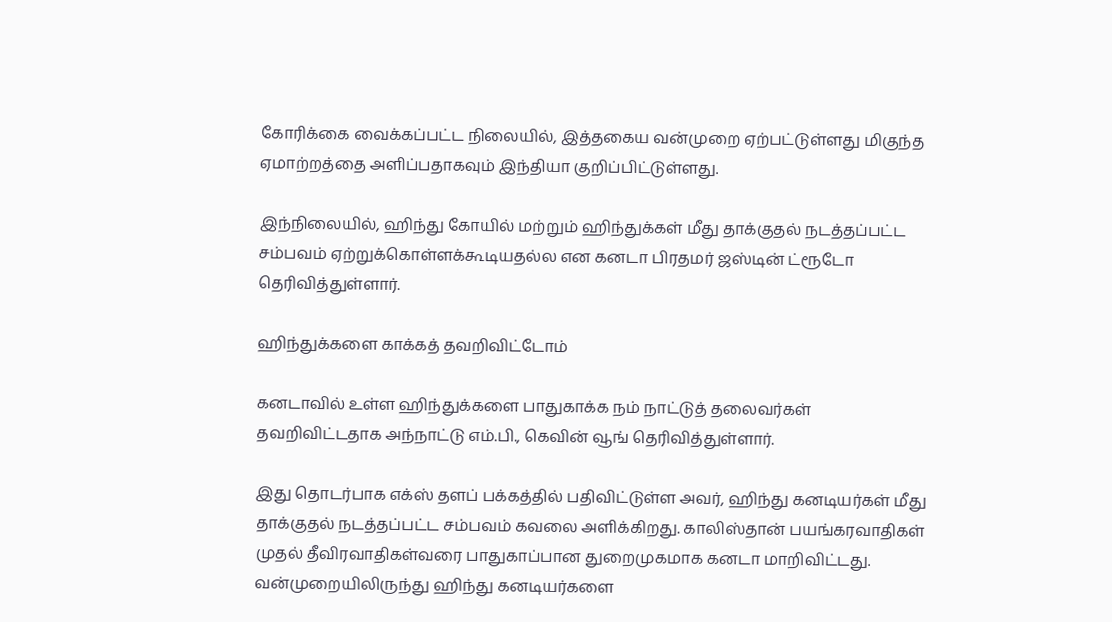கோரிக்கை வைக்கப்பட்ட நிலையில், இத்தகைய வன்முறை ஏற்பட்டுள்ளது மிகுந்த ஏமாற்றத்தை அளிப்பதாகவும் இந்தியா குறிப்பிட்டுள்ளது.

இந்நிலையில், ஹிந்து கோயில் மற்றும் ஹிந்துக்கள் மீது தாக்குதல் நடத்தப்பட்ட சம்பவம் ஏற்றுக்கொள்ளக்கூடியதல்ல என கனடா பிரதமர் ஜஸ்டின் ட்ரூடோ தெரிவித்துள்ளார்.

ஹிந்துக்களை காக்கத் தவறிவிட்டோம்

கனடாவில் உள்ள ஹிந்துக்களை பாதுகாக்க நம் நாட்டுத் தலைவர்கள் தவறிவிட்டதாக அந்நாட்டு எம்.பி., கெவின் வூங் தெரிவித்துள்ளார்.

இது தொடர்பாக எக்ஸ் தளப் பக்கத்தில் பதிவிட்டுள்ள அவர், ஹிந்து கனடியர்கள் மீது தாக்குதல் நடத்தப்பட்ட சம்பவம் கவலை அளிக்கிறது. காலிஸ்தான் பயங்கரவாதிகள் முதல் தீவிரவாதிகள்வரை பாதுகாப்பான துறைமுகமாக கனடா மாறிவிட்டது. வன்முறையிலிருந்து ஹிந்து கனடியர்களை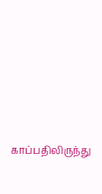காப்பதிலிருந்து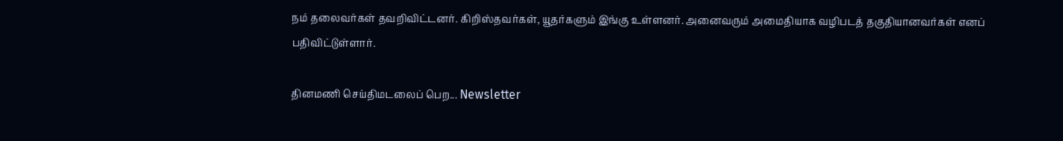நம் தலைவர்கள் தவறிவிட்டனர். கிறிஸ்தவர்கள், யூதர்களும் இங்கு உள்ளனர். அனைவரும் அமைதியாக வழிபடத் தகுதியானவர்கள் எனப் பதிவிட்டுள்ளார்.

தினமணி செய்திமடலைப் பெற... Newsletter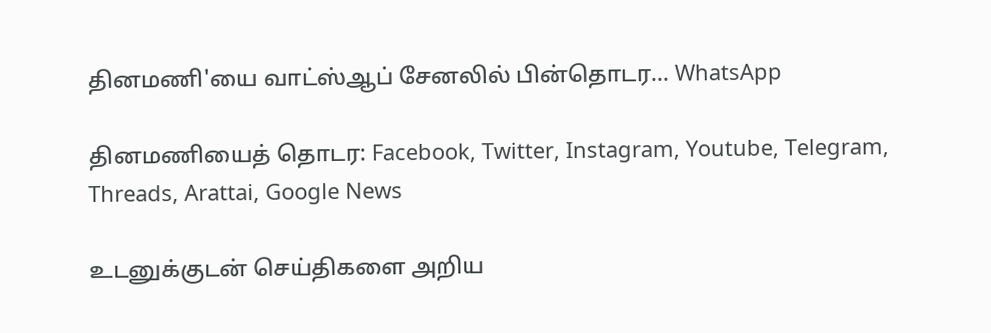தினமணி'யை வாட்ஸ்ஆப் சேனலில் பின்தொடர... WhatsApp

தினமணியைத் தொடர: Facebook, Twitter, Instagram, Youtube, Telegram, Threads, Arattai, Google News

உடனுக்குடன் செய்திகளை அறிய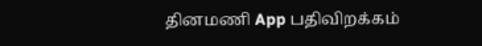தினமணி App பதிவிறக்கம்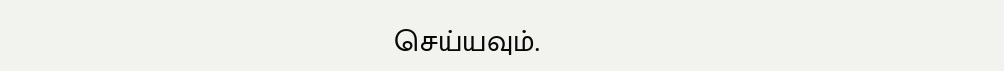செய்யவும்.